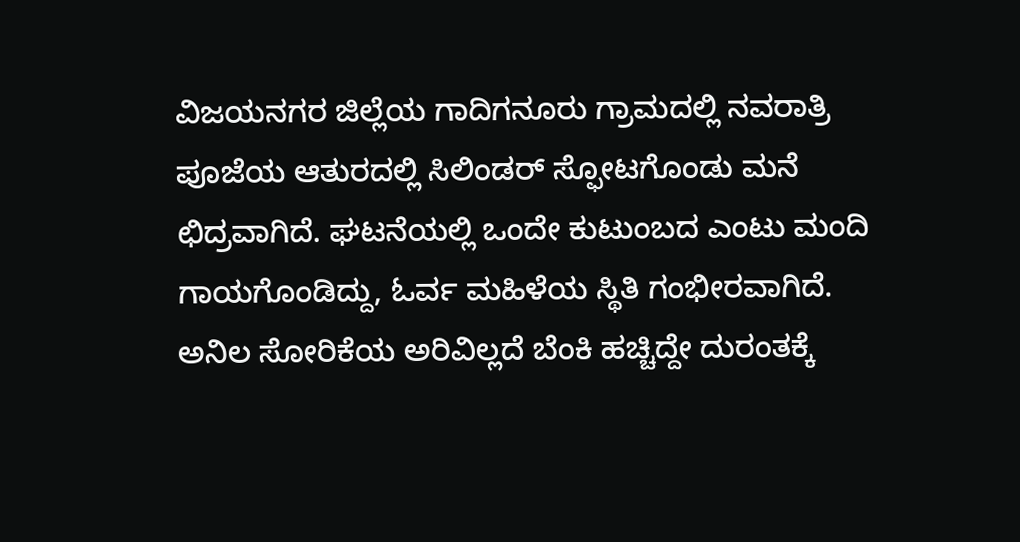ವಿಜಯನಗರ ಜಿಲ್ಲೆಯ ಗಾದಿಗನೂರು ಗ್ರಾಮದಲ್ಲಿ ನವರಾತ್ರಿ ಪೂಜೆಯ ಆತುರದಲ್ಲಿ ಸಿಲಿಂಡರ್ ಸ್ಫೋಟಗೊಂಡು ಮನೆ ಛಿದ್ರವಾಗಿದೆ. ಘಟನೆಯಲ್ಲಿ ಒಂದೇ ಕುಟುಂಬದ ಎಂಟು ಮಂದಿ ಗಾಯಗೊಂಡಿದ್ದು, ಓರ್ವ ಮಹಿಳೆಯ ಸ್ಥಿತಿ ಗಂಭೀರವಾಗಿದೆ. ಅನಿಲ ಸೋರಿಕೆಯ ಅರಿವಿಲ್ಲದೆ ಬೆಂಕಿ ಹಚ್ಚಿದ್ದೇ ದುರಂತಕ್ಕೆ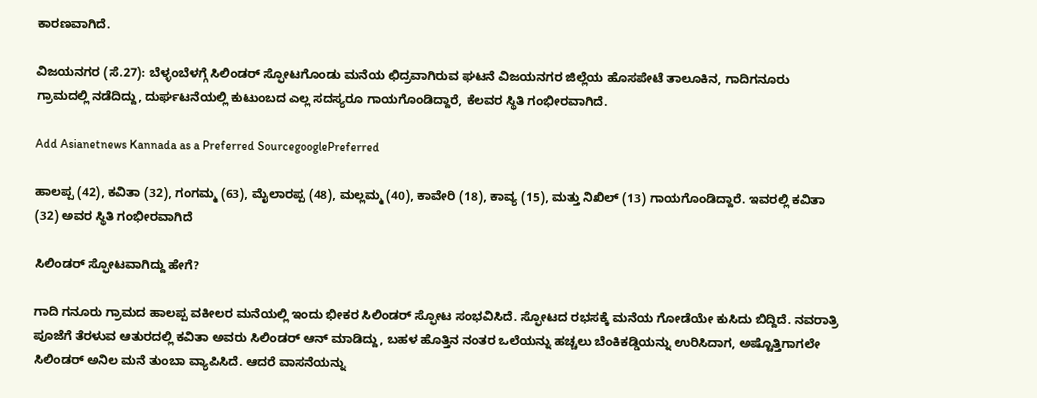ಕಾರಣವಾಗಿದೆ.

ವಿಜಯನಗರ (ಸೆ.27): ಬೆಳ್ಳಂಬೆಳಗ್ಗೆ ಸಿಲಿಂಡರ್ ಸ್ಫೋಟಗೊಂಡು ಮನೆಯ ಛಿದ್ರವಾಗಿರುವ ಘಟನೆ ವಿಜಯನಗರ ಜಿಲ್ಲೆಯ ಹೊಸಪೇಟೆ ತಾಲೂಕಿನ, ಗಾದಿಗನೂರು ಗ್ರಾಮದಲ್ಲಿ ನಡೆದಿದ್ದು, ದುರ್ಘಟನೆಯಲ್ಲಿ ಕುಟುಂಬದ ಎಲ್ಲ ಸದಸ್ಯರೂ ಗಾಯಗೊಂಡಿದ್ದಾರೆ, ಕೆಲವರ ಸ್ಥಿತಿ ಗಂಭೀರವಾಗಿದೆ.

Add Asianetnews Kannada as a Preferred SourcegooglePreferred

ಹಾಲಪ್ಪ (42), ಕವಿತಾ (32), ಗಂಗಮ್ಮ (63), ಮೈಲಾರಪ್ಪ (48), ಮಲ್ಲಮ್ಮ (40), ಕಾವೇರಿ (18), ಕಾವ್ಯ (15), ಮತ್ತು ನಿಖಿಲ್ (13) ಗಾಯಗೊಂಡಿದ್ದಾರೆ. ಇವರಲ್ಲಿ ಕವಿತಾ (32) ಅವರ ಸ್ಥಿತಿ ಗಂಭೀರವಾಗಿದೆ

ಸಿಲಿಂಡರ್ ಸ್ಫೋಟವಾಗಿದ್ದು ಹೇಗೆ?

ಗಾದಿ ಗನೂರು ಗ್ರಾಮದ ಹಾಲಪ್ಪ ವಕೀಲರ ಮನೆಯಲ್ಲಿ ಇಂದು ಭೀಕರ ಸಿಲಿಂಡರ್ ಸ್ಫೋಟ ಸಂಭವಿಸಿದೆ. ಸ್ಫೋಟದ ರಭಸಕ್ಕೆ ಮನೆಯ ಗೋಡೆಯೇ ಕುಸಿದು ಬಿದ್ದಿದೆ. ನವರಾತ್ರಿ ಪೂಜೆಗೆ ತೆರಳುವ ಆತುರದಲ್ಲಿ ಕವಿತಾ ಅವರು ಸಿಲಿಂಡರ್ ಆನ್ ಮಾಡಿದ್ದು, ಬಹಳ ಹೊತ್ತಿನ ನಂತರ ಒಲೆಯನ್ನು ಹಚ್ಚಲು ಬೆಂಕಿಕಡ್ಡಿಯನ್ನು ಉರಿಸಿದಾಗ, ಅಷ್ಟೊತ್ತಿಗಾಗಲೇ ಸಿಲಿಂಡರ್ ಅನಿಲ ಮನೆ ತುಂಬಾ ವ್ಯಾಪಿಸಿದೆ. ಆದರೆ ವಾಸನೆಯನ್ನು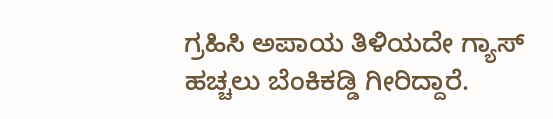ಗ್ರಹಿಸಿ ಅಪಾಯ ತಿಳಿಯದೇ ಗ್ಯಾಸ್ ಹಚ್ಚಲು ಬೆಂಕಿಕಡ್ಡಿ ಗೀರಿದ್ದಾರೆ.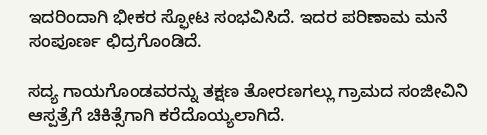ಇದರಿಂದಾಗಿ ಭೀಕರ ಸ್ಫೋಟ ಸಂಭವಿಸಿದೆ. ಇದರ ಪರಿಣಾಮ ಮನೆ ಸಂಪೂರ್ಣ ಛಿದ್ರಗೊಂಡಿದೆ.

ಸದ್ಯ ಗಾಯಗೊಂಡವರನ್ನು ತಕ್ಷಣ ತೋರಣಗಲ್ಲು ಗ್ರಾಮದ ಸಂಜೀವಿನಿ ಆಸ್ಪತ್ರೆಗೆ ಚಿಕಿತ್ಸೆಗಾಗಿ ಕರೆದೊಯ್ಯಲಾಗಿದೆ.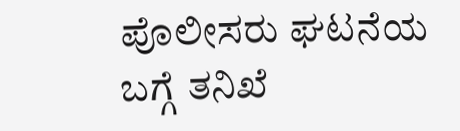ಪೊಲೀಸರು ಘಟನೆಯ ಬಗ್ಗೆ ತನಿಖೆ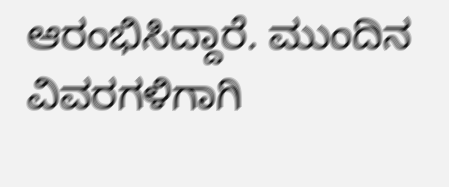ಆರಂಭಿಸಿದ್ದಾರೆ. ಮುಂದಿನ ವಿವರಗಳಿಗಾಗಿ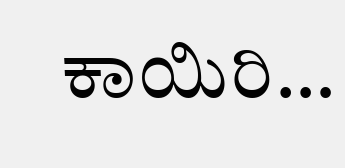ಕಾಯಿರಿ…